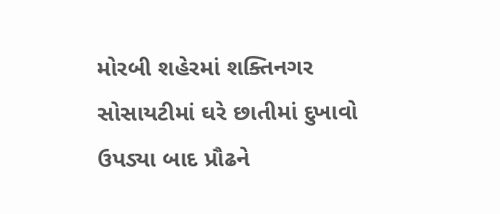મોરબી શહેરમાં શક્તિનગર સોસાયટીમાં ઘરે છાતીમાં દુખાવો ઉપડ્યા બાદ પ્રૌઢને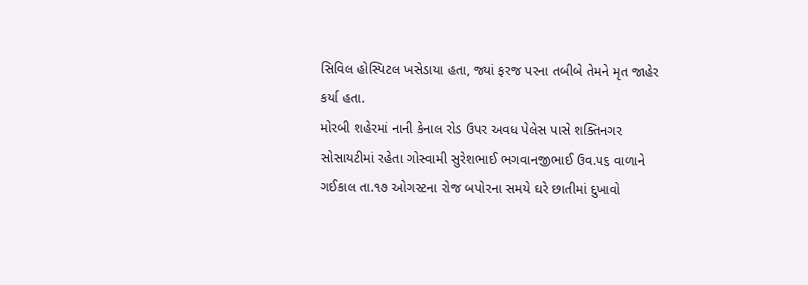સિવિલ હોસ્પિટલ ખસેડાયા હતા, જ્યાં ફરજ પરના તબીબે તેમને મૃત જાહેર કર્યા હતા.
મોરબી શહેરમાં નાની કેનાલ રોડ ઉપર અવધ પેલેસ પાસે શક્તિનગર સોસાયટીમાં રહેતા ગોસ્વામી સુરેશભાઈ ભગવાનજીભાઈ ઉવ.૫૬ વાળાને ગઈકાલ તા.૧૭ ઓગસ્ટના રોજ બપોરના સમયે ઘરે છાતીમાં દુખાવો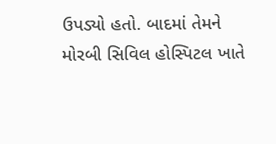ઉપડ્યો હતો. બાદમાં તેમને મોરબી સિવિલ હોસ્પિટલ ખાતે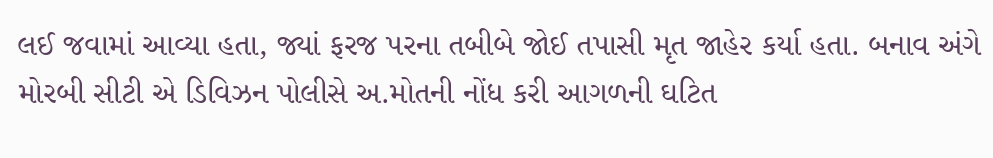લઈ જવામાં આવ્યા હતા, જ્યાં ફરજ પરના તબીબે જોઈ તપાસી મૃત જાહેર કર્યા હતા. બનાવ અંગે મોરબી સીટી એ ડિવિઝન પોલીસે અ.મોતની નોંધ કરી આગળની ઘટિત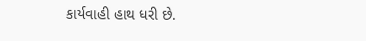કાર્યવાહી હાથ ધરી છે.